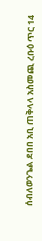ሰብለወንጌል ደበበ አቢ ጠቅላላ አስመጪ ረቡዕ ጥር 14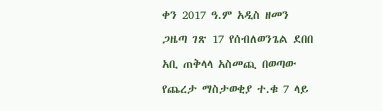ቀን 2017 ዓ.ም አዲስ ዘመን ጋዜጣ ገጽ 17 የሰብለወንጌል ደበበ አቢ ጠቅላላ አስመጪ በወጣው የጨረታ ማስታወቂያ ተ.ቁ 7 ላይ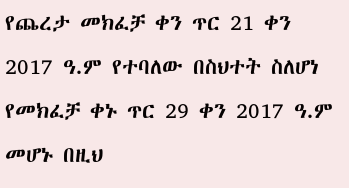የጨረታ መክፈቻ ቀን ጥር 21 ቀን 2017 ዓ.ም የተባለው በስህተት ስለሆነ የመክፈቻ ቀኑ ጥር 29 ቀን 2017 ዓ.ም መሆኑ በዚህ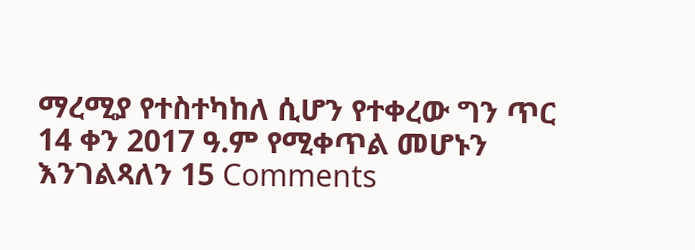ማረሚያ የተስተካከለ ሲሆን የተቀረው ግን ጥር 14 ቀን 2017 ዓ.ም የሚቀጥል መሆኑን እንገልጻለን 15 Comments